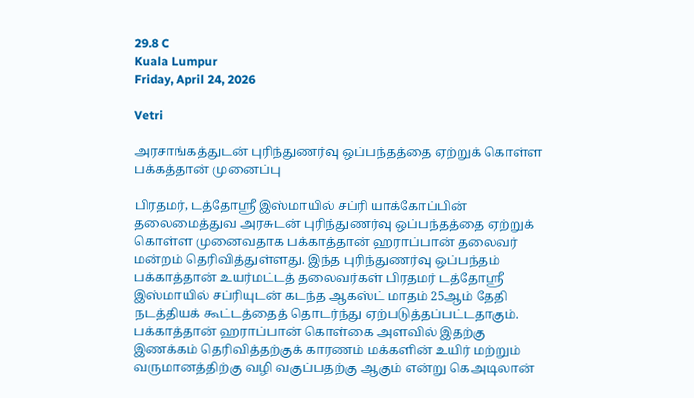29.8 C
Kuala Lumpur
Friday, April 24, 2026

Vetri

அரசாங்கத்துடன் புரிந்துணர்வு ஒப்பந்தத்தை ஏற்றுக் கொள்ள பக்கத்தான் முனைப்பு

பிரதமர், டத்தோஸ்ரீ இஸ்மாயில் சப்ரி யாக்கோப்பின் தலைமைத்துவ அரசுடன் புரிந்துணர்வு ஒப்பந்தத்தை ஏற்றுக் கொள்ள முனைவதாக பக்காத்தான் ஹராப்பான் தலைவர் மன்றம் தெரிவித்துள்ளது. இந்த புரிந்துணர்வு ஒப்பந்தம் பக்காத்தான் உயர்மட்டத் தலைவர்கள் பிரதமர் டத்தோஸ்ரீ இஸ்மாயில் சப்ரியுடன் கடந்த ஆகஸ்ட் மாதம் 25ஆம் தேதி நடத்தியக் கூட்டத்தைத் தொடர்ந்து ஏற்படுத்தப்பட்டதாகும். பக்காத்தான் ஹராப்பான் கொள்கை அளவில் இதற்கு இணக்கம் தெரிவித்தற்குக் காரணம் மக்களின் உயிர் மற்றும் வருமானத்திற்கு வழி வகுப்பதற்கு ஆகும் என்று கெஅடிலான்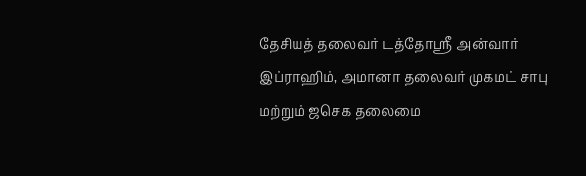தேசியத் தலைவர் டத்தோஸ்ரீ அன்வார் இப்ராஹிம், அமானா தலைவர் முகமட் சாபு மற்றும் ஜசெக தலைமை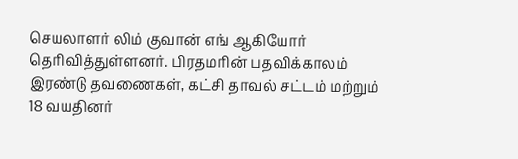செயலாளர் லிம் குவான் எங் ஆகியோர் தெரிவித்துள்ளனர். பிரதமரின் பதவிக்காலம் இரண்டு தவணைகள், கட்சி தாவல் சட்டம் மற்றும் 18 வயதினர்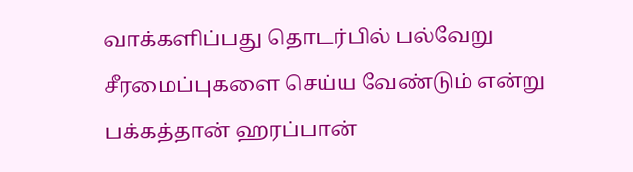வாக்களிப்பது தொடர்பில் பல்வேறு சீரமைப்புகளை செய்ய வேண்டும் என்று பக்கத்தான் ஹரப்பான்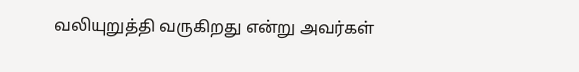வலியுறுத்தி வருகிறது என்று அவர்கள்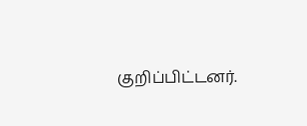குறிப்பிட்டனர்.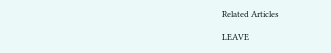Related Articles

LEAVE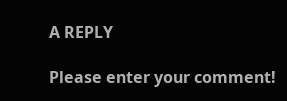A REPLY

Please enter your comment!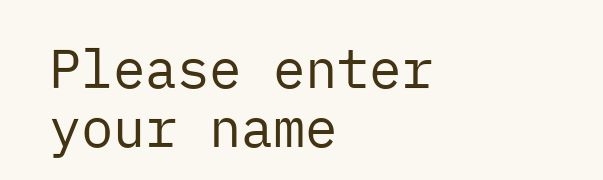Please enter your name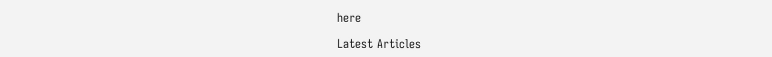here

Latest Articles